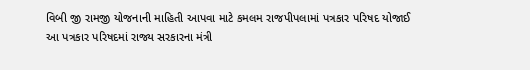વિબી જી રામજી યોજનાની માહિતી આપવા માટે કમલમ રાજપીપલામાં પત્રકાર પરિષદ યોજાઈ
આ પત્રકાર પરિષદમાં રાજ્ય સરકારના મંત્રી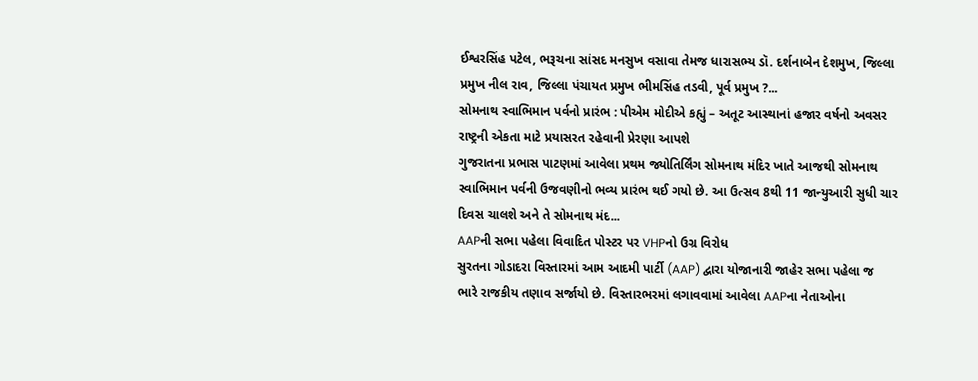ઈશ્વરસિંહ પટેલ, ભરૂચના સાંસદ મનસુખ વસાવા તેમજ ધારાસભ્ય ડૉ. દર્શનાબેન દેશમુખ, જિલ્લા પ્રમુખ નીલ રાવ, જિલ્લા પંચાયત પ્રમુખ ભીમસિંહ તડવી, પૂર્વ પ્રમુખ ?...
સોમનાથ સ્વાભિમાન પર્વનો પ્રારંભ : પીએમ મોદીએ કહ્યું – અતૂટ આસ્થાનાં હજાર વર્ષનો અવસર રાષ્ટ્રની એકતા માટે પ્રયાસરત રહેવાની પ્રેરણા આપશે
ગુજરાતના પ્રભાસ પાટણમાં આવેલા પ્રથમ જ્યોતિર્લિંગ સોમનાથ મંદિર ખાતે આજથી સોમનાથ સ્વાભિમાન પર્વની ઉજવણીનો ભવ્ય પ્રારંભ થઈ ગયો છે. આ ઉત્સવ 8થી 11 જાન્યુઆરી સુધી ચાર દિવસ ચાલશે અને તે સોમનાથ મંદ...
AAPની સભા પહેલા વિવાદિત પોસ્ટર પર VHPનો ઉગ્ર વિરોધ
સુરતના ગોડાદરા વિસ્તારમાં આમ આદમી પાર્ટી (AAP) દ્વારા યોજાનારી જાહેર સભા પહેલા જ ભારે રાજકીય તણાવ સર્જાયો છે. વિસ્તારભરમાં લગાવવામાં આવેલા AAPના નેતાઓના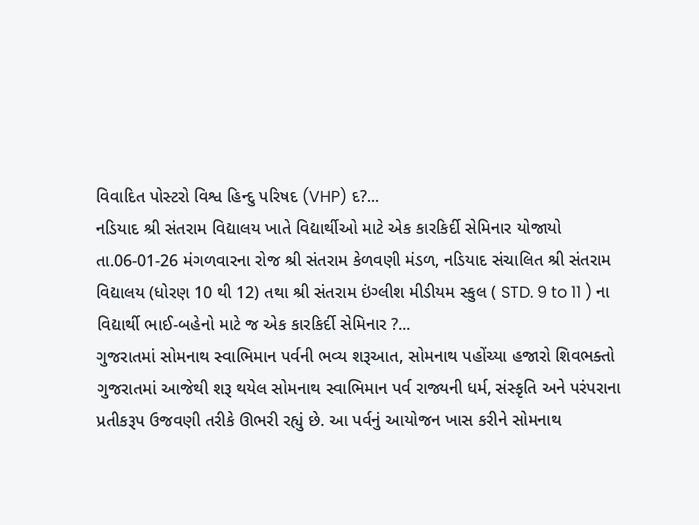વિવાદિત પોસ્ટરો વિશ્વ હિન્દુ પરિષદ (VHP) દ?...
નડિયાદ શ્રી સંતરામ વિદ્યાલય ખાતે વિદ્યાર્થીઓ માટે એક કારકિર્દી સેમિનાર યોજાયો
તા.06-01-26 મંગળવારના રોજ શ્રી સંતરામ કેળવણી મંડળ, નડિયાદ સંચાલિત શ્રી સંતરામ વિદ્યાલય (ધોરણ 10 થી 12) તથા શ્રી સંતરામ ઇંગ્લીશ મીડીયમ સ્કુલ ( STD. 9 to 11 ) ના વિદ્યાર્થી ભાઈ-બહેનો માટે જ એક કારકિર્દી સેમિનાર ?...
ગુજરાતમાં સોમનાથ સ્વાભિમાન પર્વની ભવ્ય શરૂઆત, સોમનાથ પહોંચ્યા હજારો શિવભક્તો
ગુજરાતમાં આજેથી શરૂ થયેલ સોમનાથ સ્વાભિમાન પર્વ રાજ્યની ધર્મ, સંસ્કૃતિ અને પરંપરાના પ્રતીકરૂપ ઉજવણી તરીકે ઊભરી રહ્યું છે. આ પર્વનું આયોજન ખાસ કરીને સોમનાથ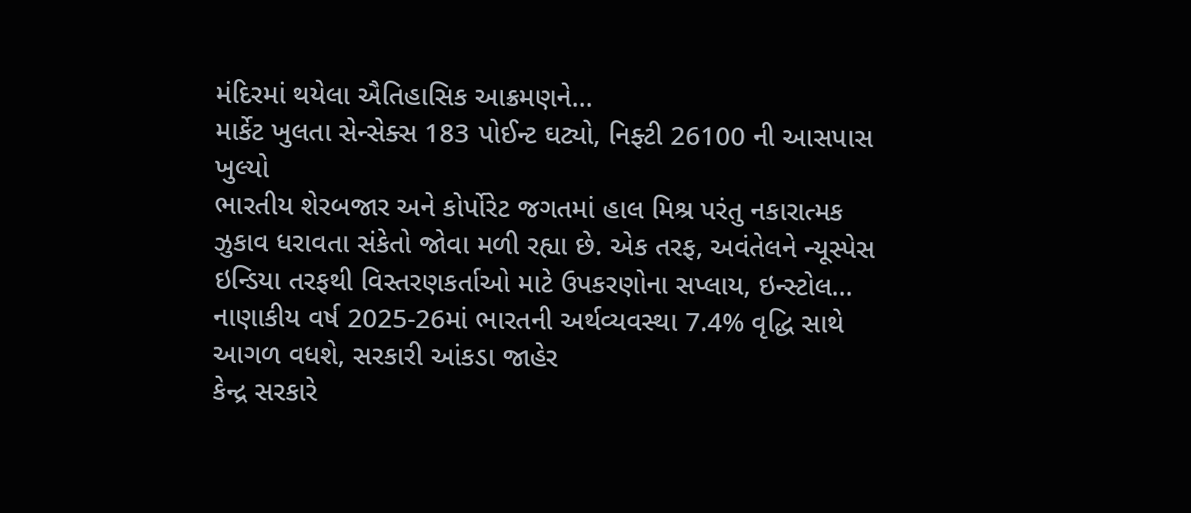મંદિરમાં થયેલા ઐતિહાસિક આક્રમણને...
માર્કેટ ખુલતા સેન્સેક્સ 183 પોઈન્ટ ઘટ્યો, નિફ્ટી 26100 ની આસપાસ ખુલ્યો
ભારતીય શેરબજાર અને કોર્પોરેટ જગતમાં હાલ મિશ્ર પરંતુ નકારાત્મક ઝુકાવ ધરાવતા સંકેતો જોવા મળી રહ્યા છે. એક તરફ, અવંતેલને ન્યૂસ્પેસ ઇન્ડિયા તરફથી વિસ્તરણકર્તાઓ માટે ઉપકરણોના સપ્લાય, ઇન્સ્ટોલ...
નાણાકીય વર્ષ 2025-26માં ભારતની અર્થવ્યવસ્થા 7.4% વૃદ્ધિ સાથે આગળ વધશે, સરકારી આંકડા જાહેર
કેન્દ્ર સરકારે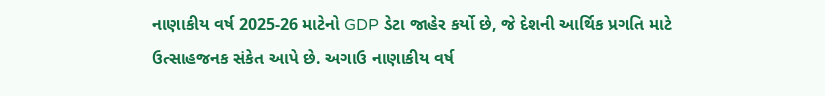નાણાકીય વર્ષ 2025-26 માટેનો GDP ડેટા જાહેર કર્યો છે, જે દેશની આર્થિક પ્રગતિ માટે ઉત્સાહજનક સંકેત આપે છે. અગાઉ નાણાકીય વર્ષ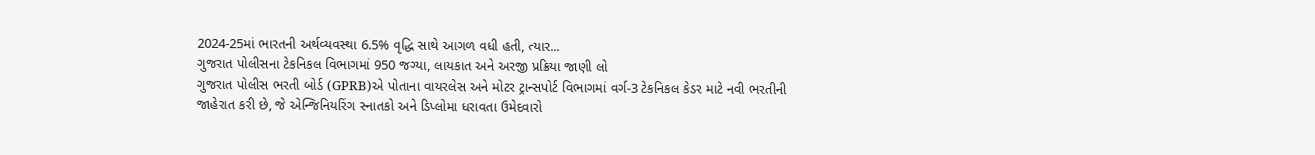2024-25માં ભારતની અર્થવ્યવસ્થા 6.5% વૃદ્ધિ સાથે આગળ વધી હતી, ત્યાર...
ગુજરાત પોલીસના ટેકનિકલ વિભાગમાં 950 જગ્યા, લાયકાત અને અરજી પ્રક્રિયા જાણી લો
ગુજરાત પોલીસ ભરતી બોર્ડ (GPRB)એ પોતાના વાયરલેસ અને મોટર ટ્રાન્સપોર્ટ વિભાગમાં વર્ગ-3 ટેકનિકલ કેડર માટે નવી ભરતીની જાહેરાત કરી છે, જે એન્જિનિયરિંગ સ્નાતકો અને ડિપ્લોમા ધરાવતા ઉમેદવારો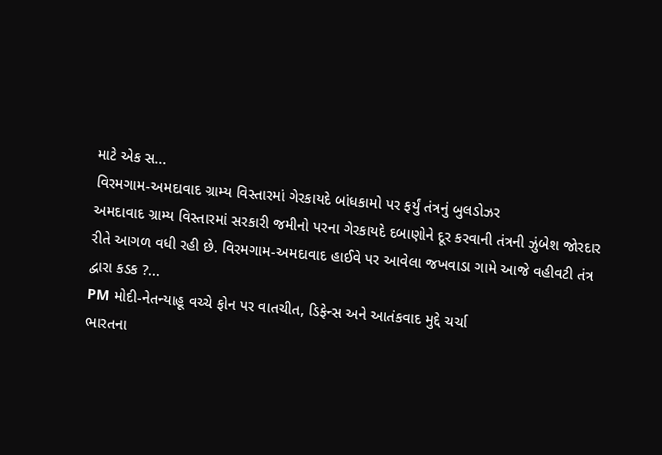માટે એક સ...
વિરમગામ-અમદાવાદ ગ્રામ્ય વિસ્તારમાં ગેરકાયદે બાંધકામો પર ફર્યું તંત્રનું બુલડોઝર
અમદાવાદ ગ્રામ્ય વિસ્તારમાં સરકારી જમીનો પરના ગેરકાયદે દબાણોને દૂર કરવાની તંત્રની ઝુંબેશ જોરદાર રીતે આગળ વધી રહી છે. વિરમગામ-અમદાવાદ હાઈવે પર આવેલા જખવાડા ગામે આજે વહીવટી તંત્ર દ્વારા કડક ?...
PM મોદી-નેતન્યાહૂ વચ્ચે ફોન પર વાતચીત, ડિફેન્સ અને આતંકવાદ મુદ્દે ચર્ચા
ભારતના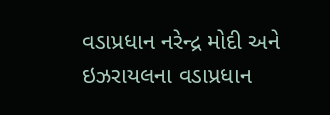વડાપ્રધાન નરેન્દ્ર મોદી અને ઇઝરાયલના વડાપ્રધાન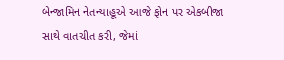બેન્જામિન નેતન્યાહૂએ આજે ફોન પર એકબીજા સાથે વાતચીત કરી, જેમાં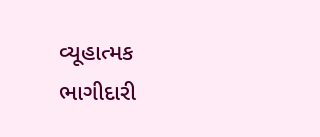વ્યૂહાત્મક ભાગીદારી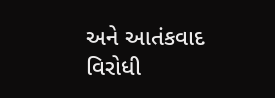અને આતંકવાદ વિરોધી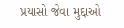પ્રયાસો જેવા મુદ્દાઓ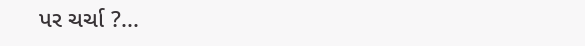પર ચર્ચા ?...